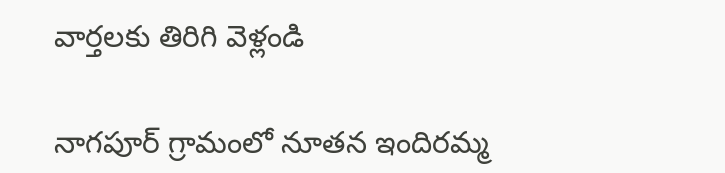వార్తలకు తిరిగి వెళ్లండి

నాగపూర్ గ్రామంలో నూతన ఇందిరమ్మ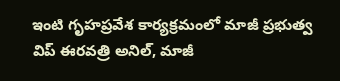ఇంటి గృహప్రవేశ కార్యక్రమంలో మాజీ ప్రభుత్వ విప్ ఈరవత్రి అనిల్, మాజీ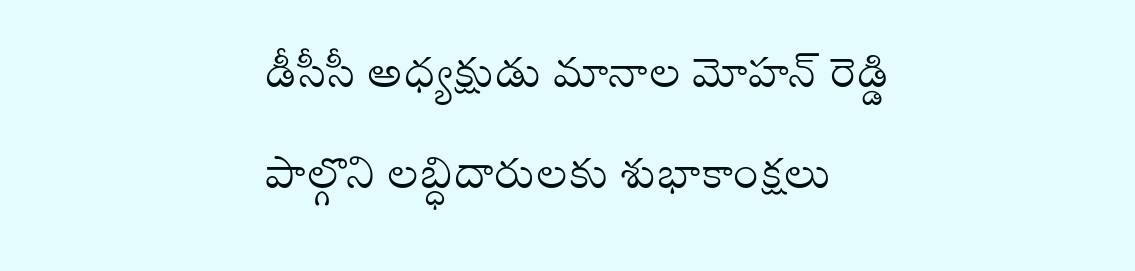డీసీసీ అధ్యక్షుడు మానాల మోహన్ రెడ్డి పాల్గొని లబ్ధిదారులకు శుభాకాంక్షలు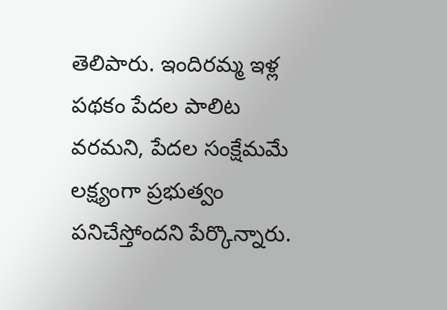తెలిపారు. ఇందిరమ్మ ఇళ్ల పథకం పేదల పాలిట వరమని, పేదల సంక్షేమమే లక్ష్యంగా ప్రభుత్వం పనిచేస్తోందని పేర్కొన్నారు.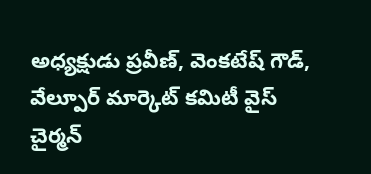అధ్యక్షుడు ప్రవీణ్, వెంకటేష్ గౌడ్, వేల్పూర్ మార్కెట్ కమిటీ వైస్ చైర్మన్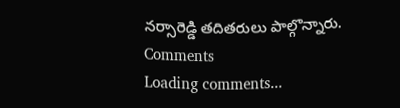నర్సారెడ్డి తదితరులు పాల్గొన్నారు.
Comments
Loading comments...